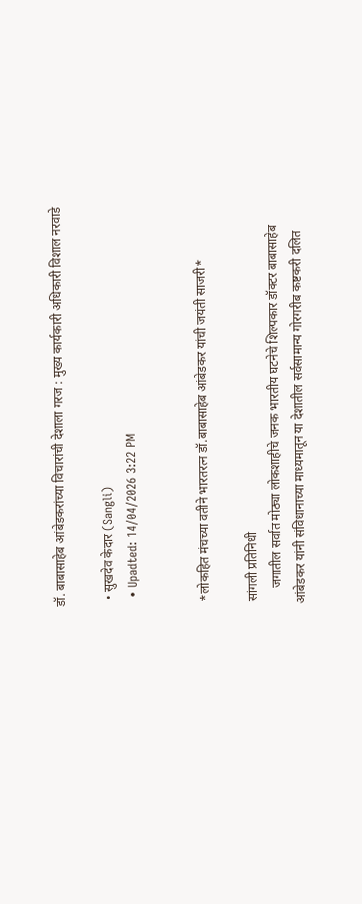डॉ. बाबासाहेब आंबेडकरांच्या विचारांची देशाला गरज : मुख्य कार्यकारी अधिकारी विशाल नरवाडे

  • सुखदेव केदार (Sangli)
  • Upadted: 14/04/2026 3:22 PM


 *लोकहित मंचच्या वतीने भारतरत्न डॉ.बाबासाहेब आंबेडकर यांची जयंती साजरी*

 सांगली प्रतिनिधी
     जगातील सर्वात मोठ्या लोकशाहीचे जनक भारतीय घटनेचे शिल्पकार डॉक्टर बाबासाहेब आंबेडकर यांनी संविधानाच्या माध्यमातून या देशातील सर्वसामान्य गोरगरीब कष्टकरी दलित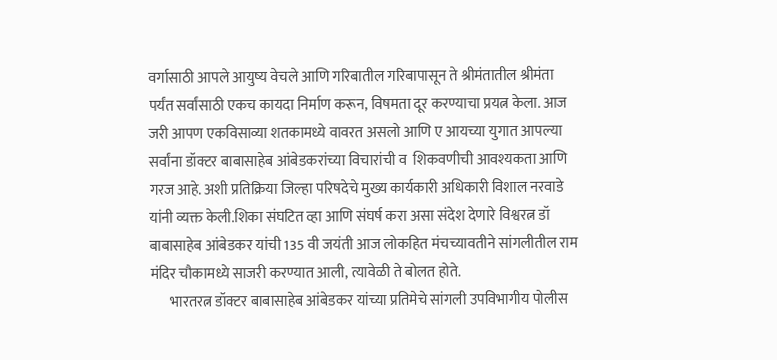वर्गासाठी आपले आयुष्य वेचले आणि गरिबातील गरिबापासून ते श्रीमंतातील श्रीमंता पर्यंत सर्वांसाठी एकच कायदा निर्माण करून, विषमता दूर करण्याचा प्रयत्न केला. आज जरी आपण एकविसाव्या शतकामध्ये वावरत असलो आणि ए आयच्या युगात आपल्या सर्वांना डॉक्टर बाबासाहेब आंबेडकरांच्या विचारांची व  शिकवणीची आवश्यकता आणि गरज आहे. अशी प्रतिक्रिया जिल्हा परिषदेचे मुख्य कार्यकारी अधिकारी विशाल नरवाडे यांनी व्यक्त केली.शिका संघटित व्हा आणि संघर्ष करा असा संदेश देणारे विश्वरत्न डॉ बाबासाहेब आंबेडकर यांची 135 वी जयंती आज लोकहित मंचच्यावतीने सांगलीतील राम मंदिर चौकामध्ये साजरी करण्यात आली, त्यावेळी ते बोलत होते.
       भारतरत्न डॉक्टर बाबासाहेब आंबेडकर यांच्या प्रतिमेचे सांगली उपविभागीय पोलीस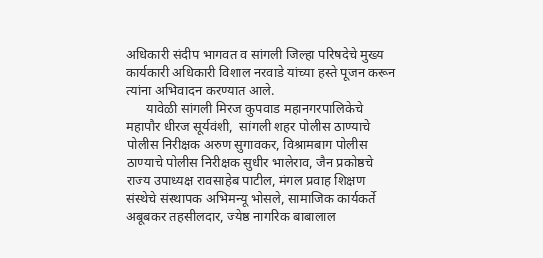अधिकारी संदीप भागवत व सांगली जिल्हा परिषदेचे मुख्य कार्यकारी अधिकारी विशाल नरवाडे यांच्या हस्ते पूजन करून त्यांना अभिवादन करण्यात आले.
      यावेळी सांगली मिरज कुपवाड महानगरपालिकेचे महापौर धीरज सूर्यवंशी,  सांगली शहर पोलीस ठाण्याचे पोलीस निरीक्षक अरुण सुगावकर, विश्रामबाग पोलीस ठाण्याचे पोलीस निरीक्षक सुधीर भालेराव, जैन प्रकोष्ठचे राज्य उपाध्यक्ष रावसाहेब पाटील, मंगल प्रवाह शिक्षण संस्थेचे संस्थापक अभिमन्यू भोसले, सामाजिक कार्यकर्ते अबूबकर तहसीलदार, ज्येष्ठ नागरिक बाबालाल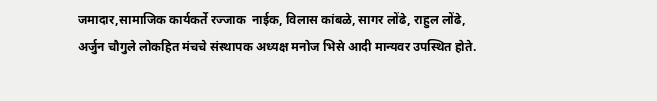जमादार,सामाजिक कार्यकर्ते रज्जाक  नाईक, विलास कांबळे, सागर लोंढे, राहुल लोंढे, अर्जुन चौगुले लोकहित मंचचे संस्थापक अध्यक्ष मनोज भिसे आदी मान्यवर उपस्थित होते.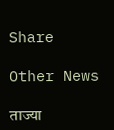Share

Other News

ताज्या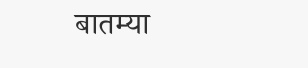बातम्या